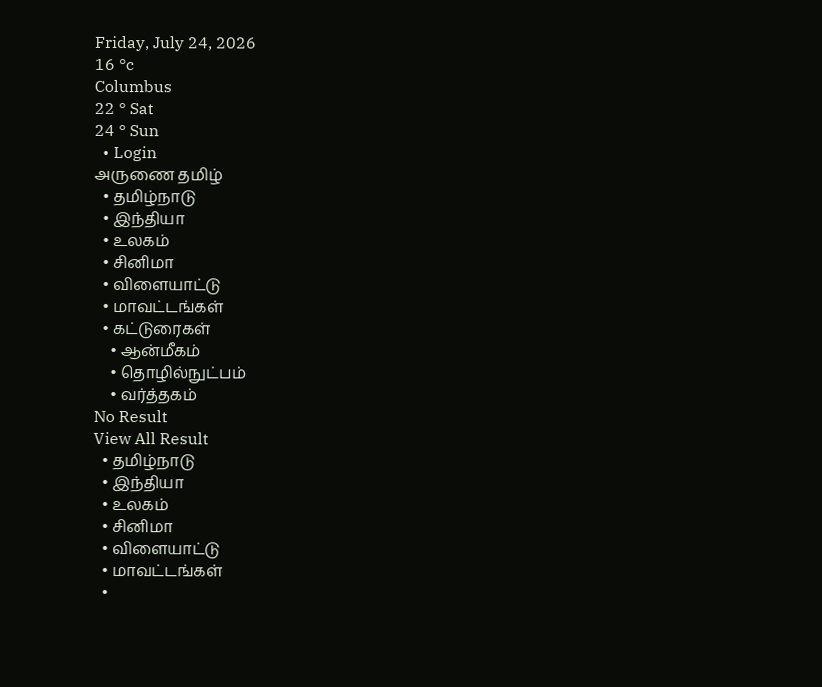Friday, July 24, 2026
16 °c
Columbus
22 ° Sat
24 ° Sun
  • Login
அருணை தமிழ்
  • தமிழ்நாடு
  • இந்தியா
  • உலகம்
  • சினிமா
  • விளையாட்டு
  • மாவட்டங்கள்
  • கட்டுரைகள்
    • ஆன்மீகம்
    • தொழில்நுட்பம்
    • வர்த்தகம்
No Result
View All Result
  • தமிழ்நாடு
  • இந்தியா
  • உலகம்
  • சினிமா
  • விளையாட்டு
  • மாவட்டங்கள்
  •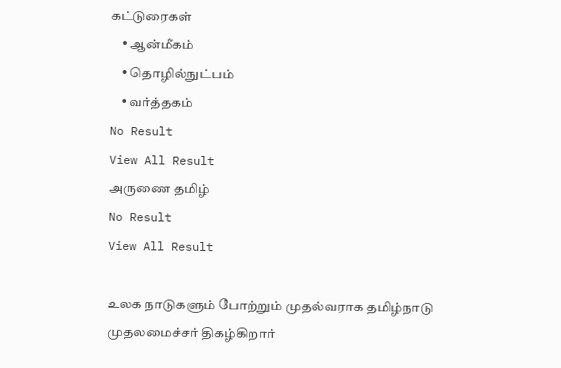கட்டுரைகள்
    • ஆன்மீகம்
    • தொழில்நுட்பம்
    • வர்த்தகம்
No Result
View All Result
அருணை தமிழ்
No Result
View All Result

உலக நாடுகளும் போற்றும் முதல்வராக தமிழ்நாடு முதலமைச்சர் திகழ்கிறார்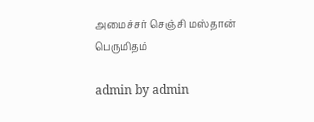அமைச்சர் செஞ்சி மஸ்தான் பெருமிதம்

admin by admin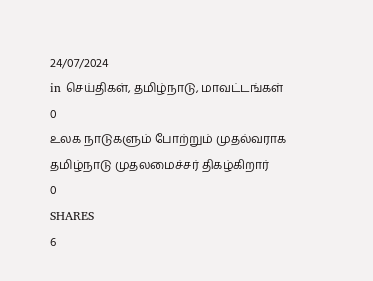24/07/2024
in செய்திகள், தமிழ்நாடு, மாவட்டங்கள்
0
உலக நாடுகளும் போற்றும் முதல்வராக தமிழ்நாடு முதலமைச்சர் திகழ்கிறார்
0
SHARES
6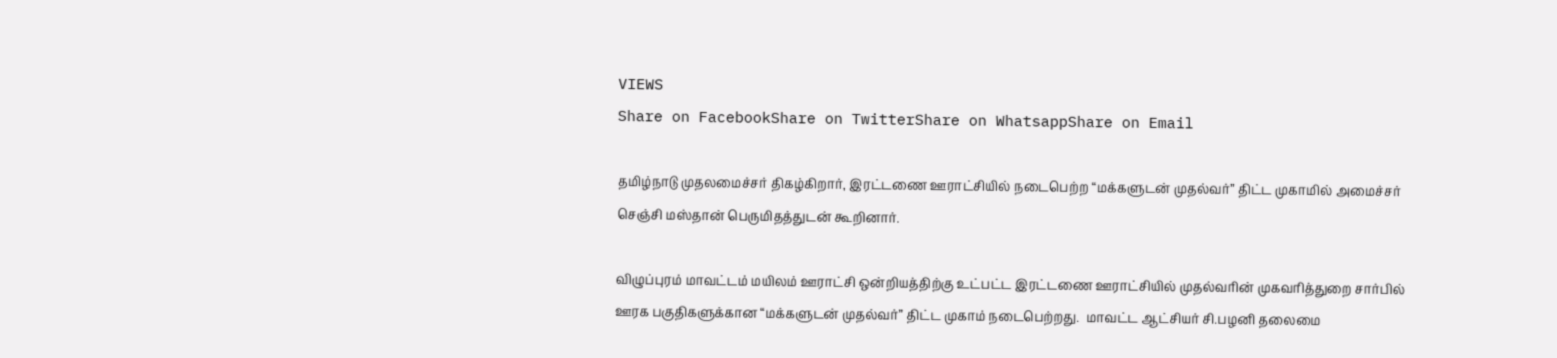VIEWS
Share on FacebookShare on TwitterShare on WhatsappShare on Email

தமிழ்நாடு முதலமைச்சர் திகழ்கிறார், இரட்டணை ஊராட்சியில் நடைபெற்ற “மக்களுடன் முதல்வர்” திட்ட முகாமில் அமைச்சர் செஞ்சி மஸ்தான் பெருமிதத்துடன் கூறினார்.

விழுப்புரம் மாவட்டம் மயிலம் ஊராட்சி ஒன்றியத்திற்கு உட்பட்ட இரட்டணை ஊராட்சியில் முதல்வரின் முகவரித்துறை சார்பில் ஊரக பகுதிகளுக்கான “மக்களுடன் முதல்வர்” திட்ட முகாம் நடைபெற்றது.  மாவட்ட ஆட்சியர் சி.பழனி தலைமை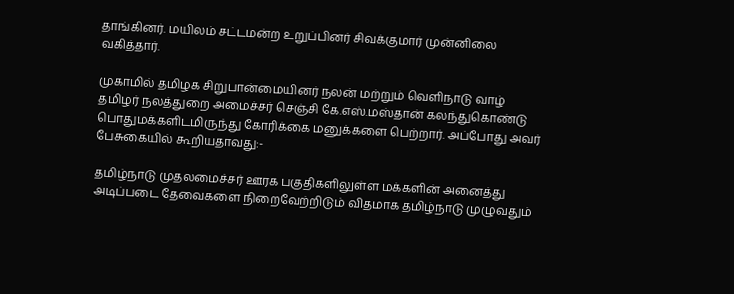தாங்கினர். மயிலம் சட்டமன்ற உறுப்பினர் சிவக்குமார் முன்னிலை வகித்தார்.

முகாமில் தமிழக சிறுபான்மையினர் நலன் மற்றும் வெளிநாடு வாழ் தமிழர் நலத்துறை அமைச்சர் செஞ்சி கே.எஸ்.மஸ்தான் கலந்துகொண்டு பொதுமக்களிடமிருந்து கோரிக்கை மனுக்களை பெற்றார். அப்போது அவர் பேசுகையில் கூறியதாவது:-

தமிழ்நாடு முதலமைச்சர் ஊரக பகுதிகளிலுள்ள மக்களின் அனைத்து அடிப்படை தேவைகளை நிறைவேற்றிடும் விதமாக தமிழ்நாடு முழுவதும்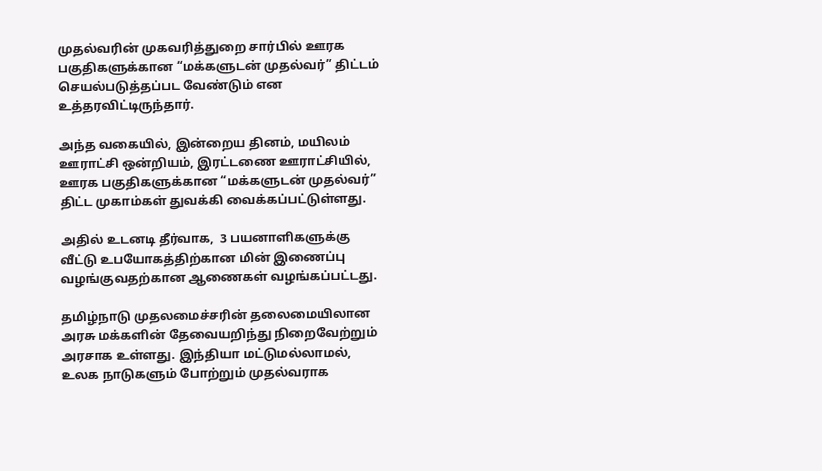முதல்வரின் முகவரித்துறை சார்பில் ஊரக பகுதிகளுக்கான “மக்களுடன் முதல்வர்” திட்டம் செயல்படுத்தப்பட வேண்டும் என உத்தரவிட்டிருந்தார்.

அந்த வகையில், இன்றைய தினம், மயிலம் ஊராட்சி ஒன்றியம், இரட்டணை ஊராட்சியில், ஊரக பகுதிகளுக்கான “மக்களுடன் முதல்வர்” திட்ட முகாம்கள் துவக்கி வைக்கப்பட்டுள்ளது.

அதில் உடனடி தீர்வாக,  3 பயனாளிகளுக்கு வீட்டு உபயோகத்திற்கான மின் இணைப்பு வழங்குவதற்கான ஆணைகள் வழங்கப்பட்டது.

தமிழ்நாடு முதலமைச்சரின் தலைமையிலான அரசு மக்களின் தேவையறிந்து நிறைவேற்றும் அரசாக உள்ளது. இந்தியா மட்டுமல்லாமல், உலக நாடுகளும் போற்றும் முதல்வராக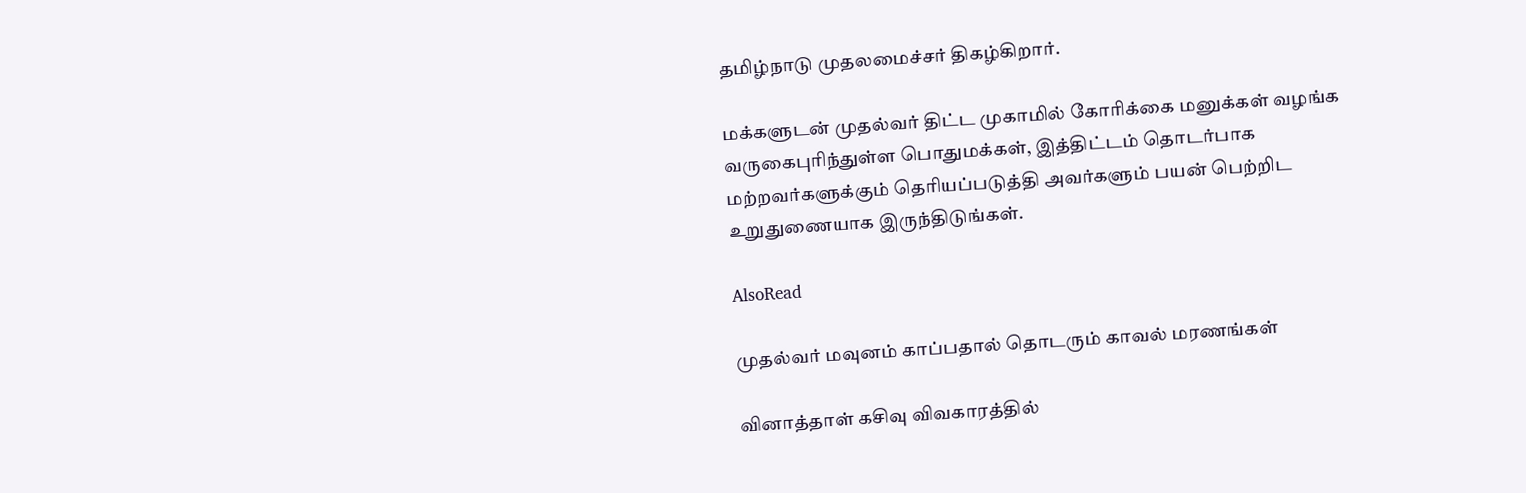தமிழ்நாடு முதலமைச்சர் திகழ்கிறார்.

மக்களுடன் முதல்வர் திட்ட முகாமில் கோரிக்கை மனுக்கள் வழங்க வருகைபுரிந்துள்ள பொதுமக்கள், இத்திட்டம் தொடர்பாக மற்றவர்களுக்கும் தெரியப்படுத்தி அவர்களும் பயன் பெற்றிட உறுதுணையாக இருந்திடுங்கள்.

AlsoRead

முதல்வர் மவுனம் காப்பதால் தொடரும் காவல் மரணங்கள்

வினாத்தாள் கசிவு விவகாரத்தில்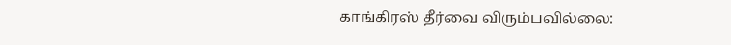காங்கிரஸ் தீர்வை விரும்பவில்லை: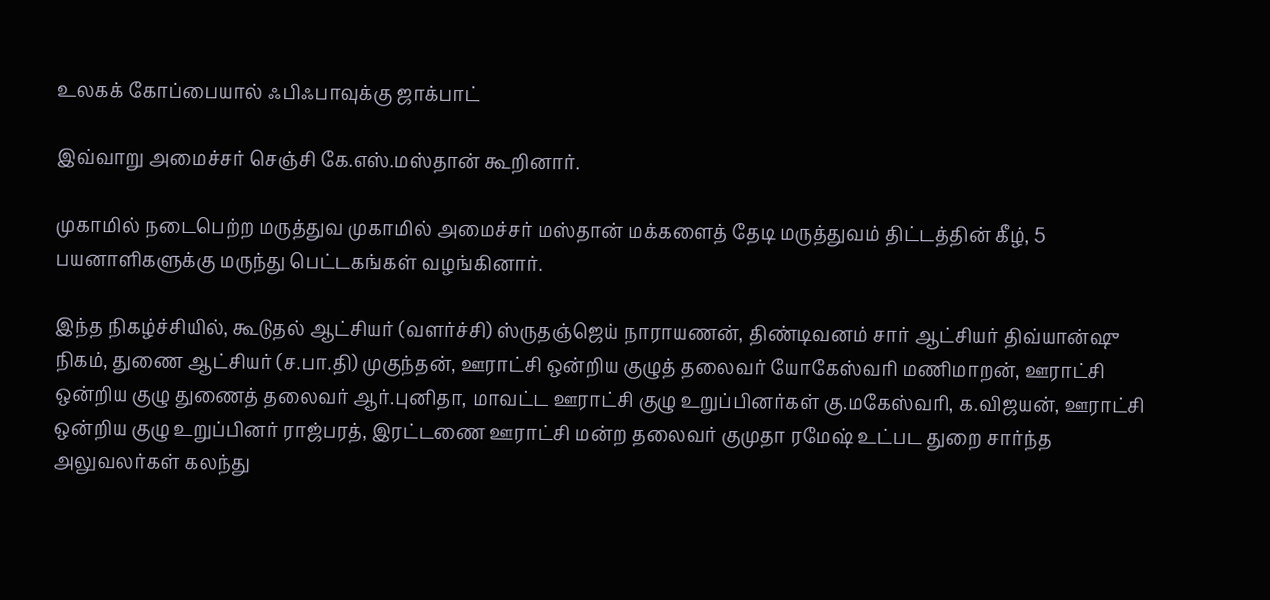உலகக் கோப்பையால் ஃபிஃபாவுக்கு ஜாக்பாட்

இவ்வாறு அமைச்சர் செஞ்சி கே.எஸ்.மஸ்தான் கூறினார்.

முகாமில் நடைபெற்ற மருத்துவ முகாமில் அமைச்சர் மஸ்தான் மக்களைத் தேடி மருத்துவம் திட்டத்தின் கீழ், 5 பயனாளிகளுக்கு மருந்து பெட்டகங்கள் வழங்கினார்.

இந்த நிகழ்ச்சியில், கூடுதல் ஆட்சியர் (வளர்ச்சி) ஸ்ருதஞ்ஜெய் நாராயணன், திண்டிவனம் சார் ஆட்சியர் திவ்யான்ஷு நிகம், துணை ஆட்சியர் (ச.பா.தி) முகுந்தன், ஊராட்சி ஒன்றிய குழுத் தலைவர் யோகேஸ்வரி மணிமாறன், ஊராட்சி ஒன்றிய குழு துணைத் தலைவர் ஆர்.புனிதா, மாவட்ட ஊராட்சி குழு உறுப்பினர்கள் கு.மகேஸ்வரி, க.விஜயன், ஊராட்சி ஒன்றிய குழு உறுப்பினர் ராஜ்பரத், இரட்டணை ஊராட்சி மன்ற தலைவர் குமுதா ரமேஷ் உட்பட துறை சார்ந்த அலுவலர்கள் கலந்து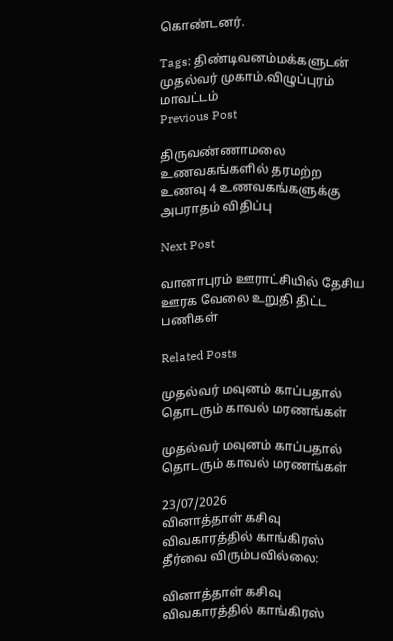கொண்டனர்.

Tags: திண்டிவனம்மக்களுடன் முதல்வர் முகாம்.விழுப்புரம் மாவட்டம்
Previous Post

திருவண்ணாமலை உணவகங்களில் தரமற்ற உணவு 4 உணவகங்களுக்கு அபராதம் விதிப்பு

Next Post

வானாபுரம் ஊராட்சியில் தேசிய ஊரக வேலை உறுதி திட்ட பணிகள்

Related Posts

முதல்வர் மவுனம் காப்பதால் தொடரும் காவல் மரணங்கள்

முதல்வர் மவுனம் காப்பதால் தொடரும் காவல் மரணங்கள்

23/07/2026
வினாத்தாள் கசிவு விவகாரத்தில் காங்கிரஸ் தீர்வை விரும்பவில்லை:

வினாத்தாள் கசிவு விவகாரத்தில் காங்கிரஸ்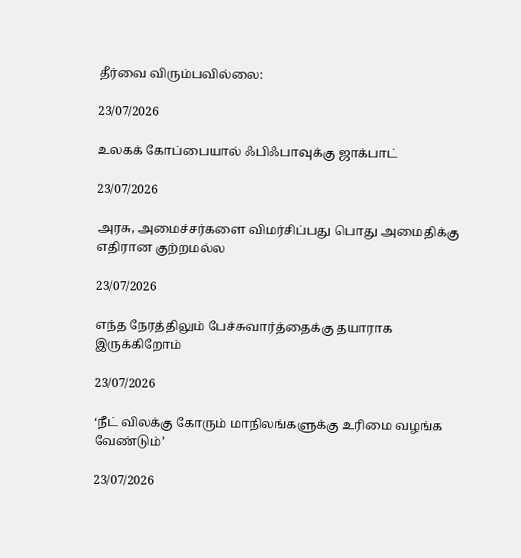தீர்வை விரும்பவில்லை:

23/07/2026

உலகக் கோப்பையால் ஃபிஃபாவுக்கு ஜாக்பாட்

23/07/2026

அரசு, அமைச்சர்களை விமர்சிப்பது பொது அமைதிக்கு எதிரான குற்றமல்ல

23/07/2026

எந்த நேரத்திலும் பேச்சுவார்த்தைக்கு தயாராக இருக்கிறோம்

23/07/2026

‘நீட் விலக்கு கோரும் மாநிலங்களுக்கு உரிமை வழங்க வேண்டும்’

23/07/2026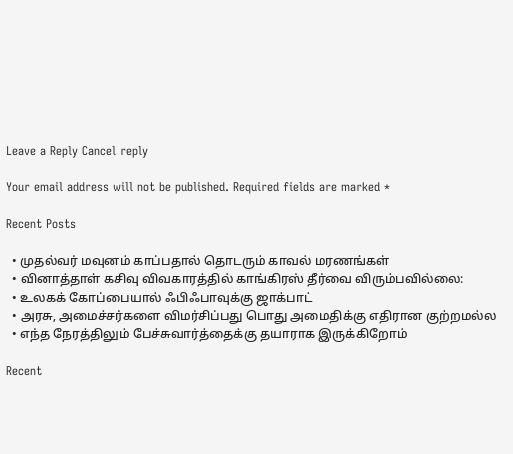Leave a Reply Cancel reply

Your email address will not be published. Required fields are marked *

Recent Posts

  • முதல்வர் மவுனம் காப்பதால் தொடரும் காவல் மரணங்கள்
  • வினாத்தாள் கசிவு விவகாரத்தில் காங்கிரஸ் தீர்வை விரும்பவில்லை:
  • உலகக் கோப்பையால் ஃபிஃபாவுக்கு ஜாக்பாட்
  • அரசு, அமைச்சர்களை விமர்சிப்பது பொது அமைதிக்கு எதிரான குற்றமல்ல
  • எந்த நேரத்திலும் பேச்சுவார்த்தைக்கு தயாராக இருக்கிறோம்

Recent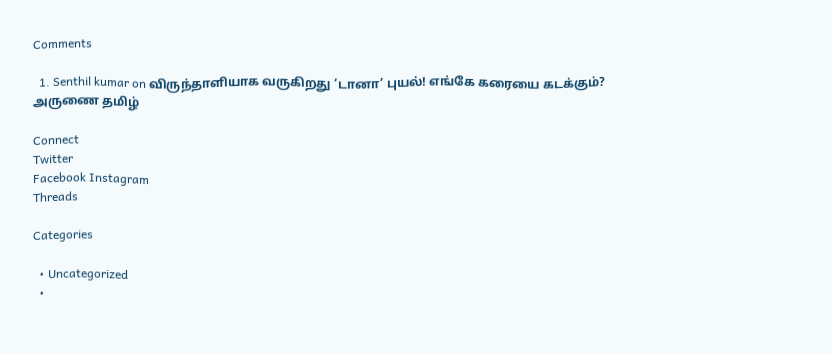Comments

  1. Senthil kumar on விருந்தாளியாக வருகிறது ‘டானா’ புயல்! எங்கே கரையை கடக்கும்?
அருணை தமிழ்

Connect
Twitter
Facebook Instagram
Threads

Categories

  • Uncategorized
  •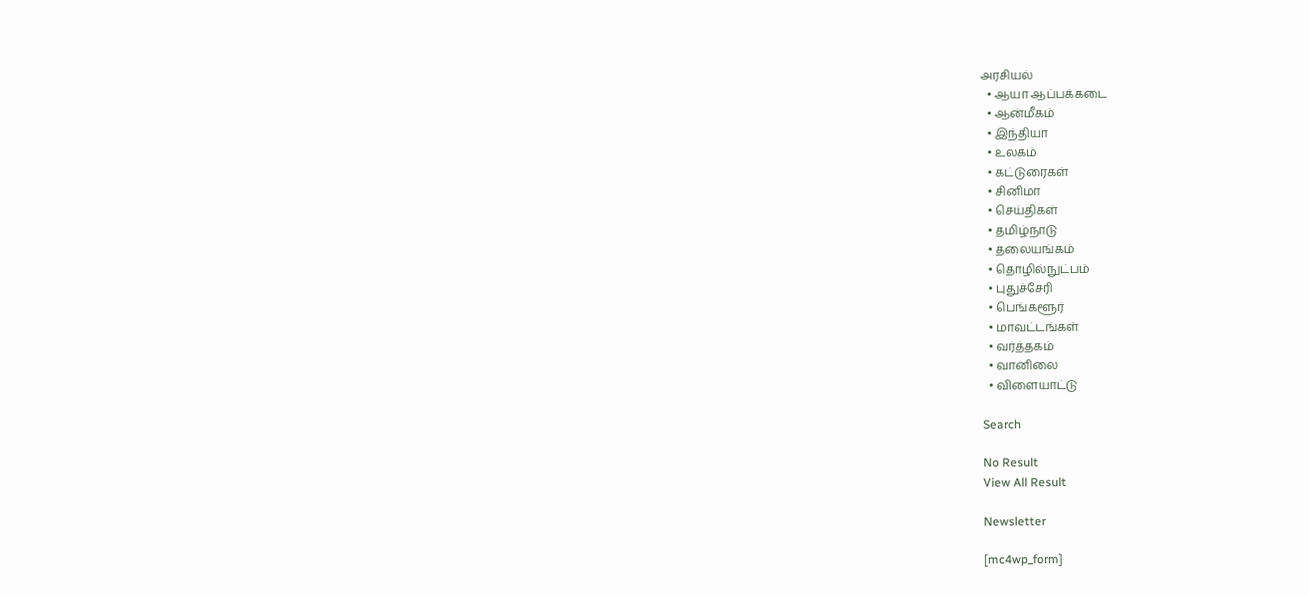அரசியல்
  • ஆயா ஆப்பக்கடை
  • ஆன்மீகம்
  • இந்தியா
  • உலகம்
  • கட்டுரைகள்
  • சினிமா
  • செய்திகள்
  • தமிழ்நாடு
  • தலையங்கம்
  • தொழில்நுட்பம்
  • புதுச்சேரி
  • பெங்களூர்
  • மாவட்டங்கள்
  • வர்த்தகம்
  • வானிலை
  • விளையாட்டு

Search

No Result
View All Result

Newsletter

[mc4wp_form]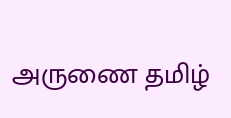அருணை தமிழ்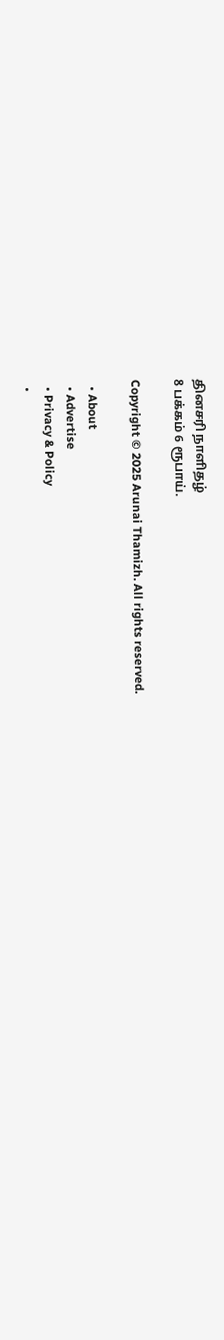தினசரி நாளிதழ்
8 பக்கம் 6 ரூபாய்.

Copyright © 2025 Arunai Thamizh. All rights reserved.

  • About
  • Advertise
  • Privacy & Policy
  •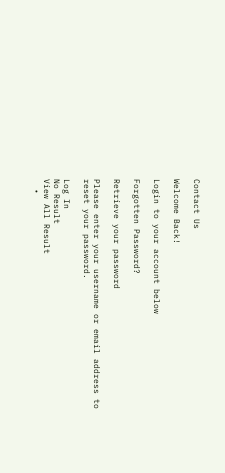Contact Us

Welcome Back!

Login to your account below

Forgotten Password?

Retrieve your password

Please enter your username or email address to reset your password.

Log In
No Result
View All Result
  •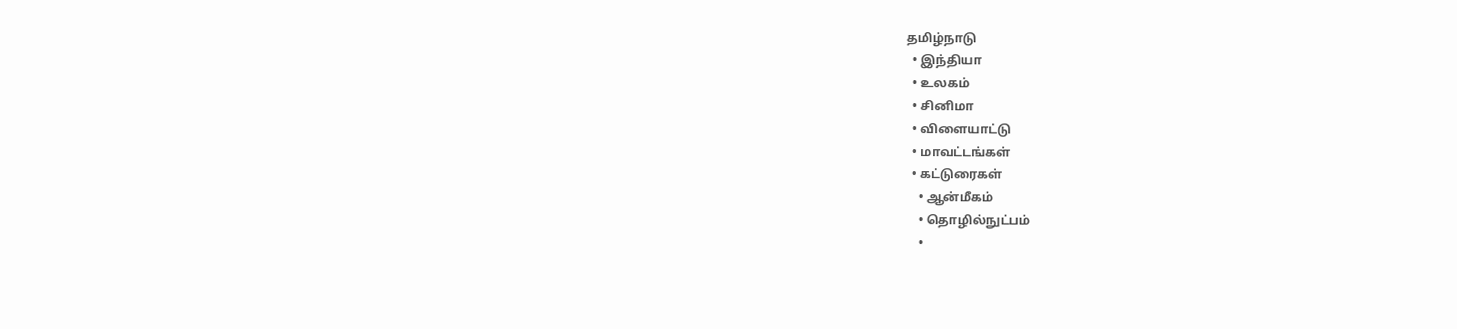தமிழ்நாடு
  • இந்தியா
  • உலகம்
  • சினிமா
  • விளையாட்டு
  • மாவட்டங்கள்
  • கட்டுரைகள்
    • ஆன்மீகம்
    • தொழில்நுட்பம்
    •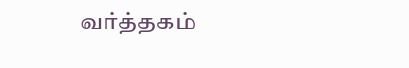வர்த்தகம்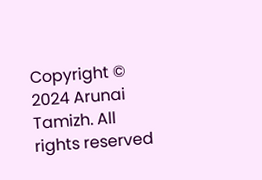Copyright © 2024 Arunai Tamizh. All rights reserved